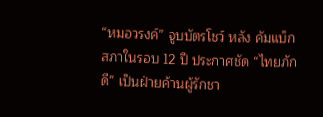“หมอวรงค์” จูบบัตรโชว์ หลัง คัมแบ็กสภาในรอบ 12 ปี ประกาศชัด “ไทยภักดี” เป็นฝ่ายค้านผู้รักชา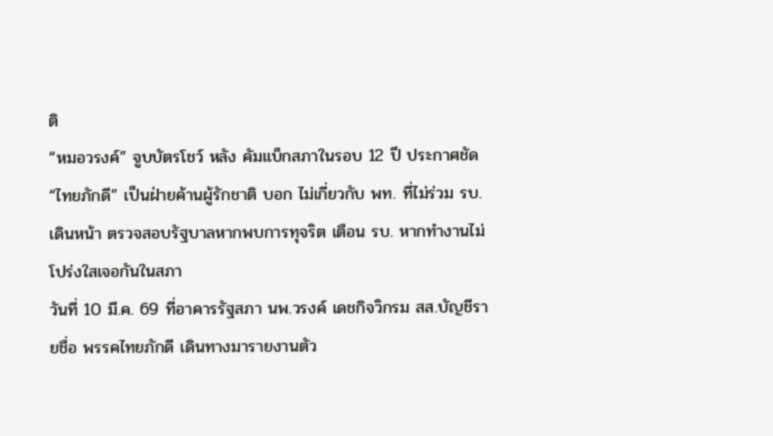ติ
“หมอวรงค์” จูบบัตรโชว์ หลัง คัมแบ็กสภาในรอบ 12 ปี ประกาศชัด “ไทยภักดี” เป็นฝ่ายค้านผู้รักชาติ บอก ไม่เกี่ยวกับ พท. ที่ไม่ร่วม รบ. เดินหน้า ตรวจสอบรัฐบาลหากพบการทุจริต เตือน รบ. หากทำงานไม่โปร่งใสเจอกันในสภา
วันที่ 10 มี.ค. 69 ที่อาคารรัฐสภา นพ.วรงค์ เดชกิจวิกรม สส.บัญชีรายชื่อ พรรคไทยภักดี เดินทางมารายงานตัว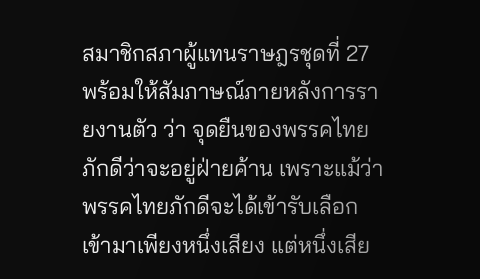สมาชิกสภาผู้แทนราษฎรชุดที่ 27 พร้อมให้สัมภาษณ์ภายหลังการรายงานตัว ว่า จุดยืนของพรรคไทยภักดีว่าจะอยู่ฝ่ายค้าน เพราะแม้ว่าพรรคไทยภักดีจะได้เข้ารับเลือกเข้ามาเพียงหนึ่งเสียง แต่หนึ่งเสีย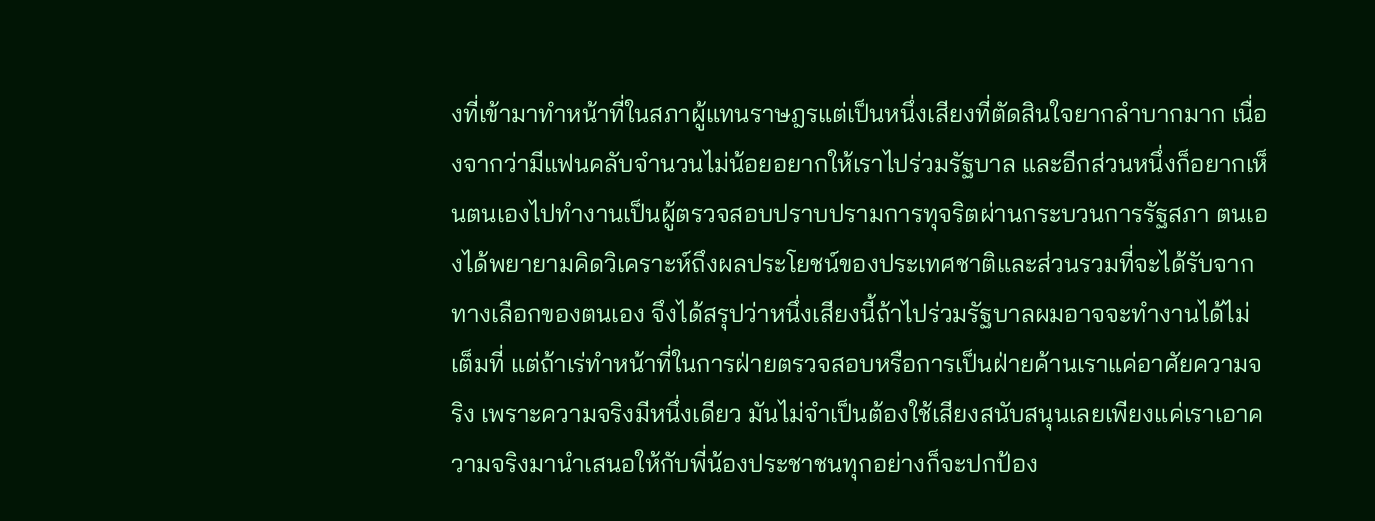งที่เข้ามาทำหน้าที่ในสภาผู้แทนราษฎรแต่เป็นหนึ่งเสียงที่ตัดสินใจยากลำบากมาก เนื่องจากว่ามีแฟนคลับจำนวนไม่น้อยอยากให้เราไปร่วมรัฐบาล และอีกส่วนหนึ่งก็อยากเห็นตนเองไปทำงานเป็นผู้ตรวจสอบปราบปรามการทุจริตผ่านกระบวนการรัฐสภา ตนเองได้พยายามคิดวิเคราะห์ถึงผลประโยชน์ของประเทศชาติและส่วนรวมที่จะได้รับจากทางเลือกของตนเอง จึงได้สรุปว่าหนึ่งเสียงนี้ถ้าไปร่วมรัฐบาลผมอาจจะทำงานได้ไม่เต็มที่ แต่ถ้าเร่ทำหน้าที่ในการฝ่ายตรวจสอบหรือการเป็นฝ่ายค้านเราแค่อาศัยความจริง เพราะความจริงมีหนึ่งเดียว มันไม่จำเป็นต้องใช้เสียงสนับสนุนเลยเพียงแค่เราเอาความจริงมานำเสนอให้กับพี่น้องประชาชนทุกอย่างก็จะปกป้อง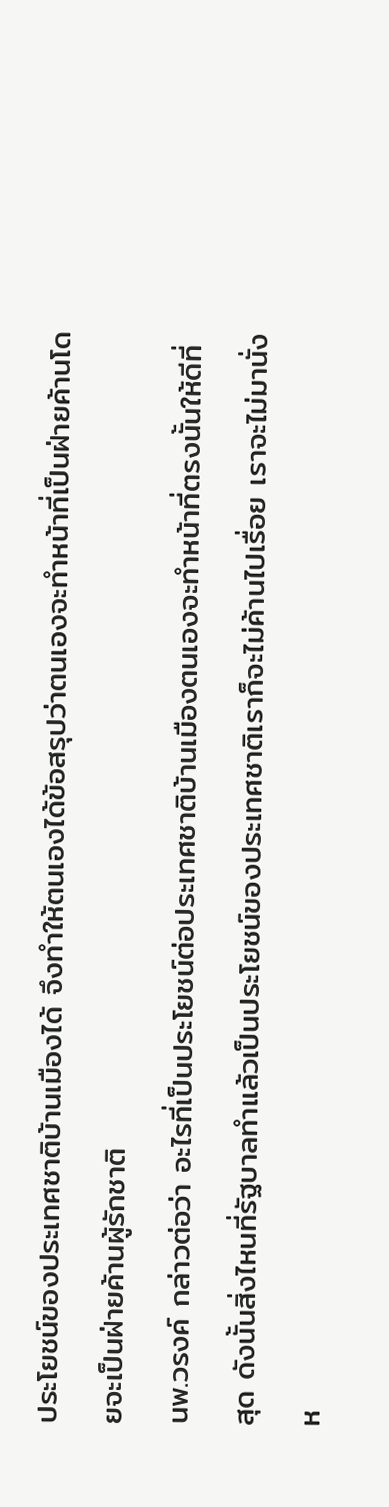ประโยชน์ของประเทศชาติบ้านเมืองได้ จึงทำให้ตนเองได้ข้อสรุปว่าตนเองจะทำหน้าที่เป็นฝ่ายค้านโดยจะเป็นฝ่ายค้านผู้รักชาติ
นพ.วรงค์ กล่าวต่อว่า อะไรที่เป็นประโยชน์ต่อประเทศชาติบ้านเมืองตนเองจะทำหน้าที่ตรงนั้นให้ดีที่สุด ดังนั้นสิ่งไหนที่รัฐบาลทำแล้วเป็นประโยชน์ของประเทศชาติเราก็จะไม่ค้านไปเรื่อย เราจะไม่มานั่งห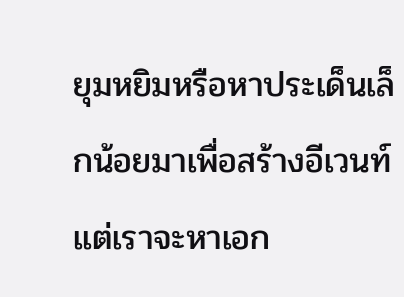ยุมหยิมหรือหาประเด็นเล็กน้อยมาเพื่อสร้างอีเวนท์ แต่เราจะหาเอก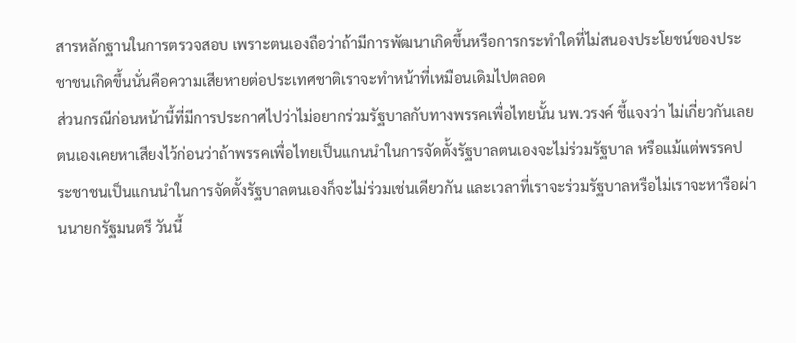สารหลักฐานในการตรวจสอบ เพราะตนเองถือว่าถ้ามีการพัฒนาเกิดขึ้นหรือการกระทำใดที่ไม่สนองประโยชน์ของประชาชนเกิดขึ้นนั่นคือความเสียหายต่อประเทศชาติเราจะทำหน้าที่เหมือนเดิมไปตลอด
ส่วนกรณีก่อนหน้านี้ที่มีการประกาศไปว่าไม่อยากร่วมรัฐบาลกับทางพรรคเพื่อไทยนั้น นพ.วรงค์ ชี้แจงว่า ไม่เกี่ยวกันเลยตนเองเคยหาเสียงไว้ก่อนว่าถ้าพรรคเพื่อไทยเป็นแกนนำในการจัดตั้งรัฐบาลตนเองจะไม่ร่วมรัฐบาล หรือแม้แต่พรรคประชาชนเป็นแกนนำในการจัดตั้งรัฐบาลตนเองก็จะไม่ร่วมเช่นเดียวกัน และเวลาที่เราจะร่วมรัฐบาลหรือไม่เราจะหารือผ่านนายกรัฐมนตรี วันนี้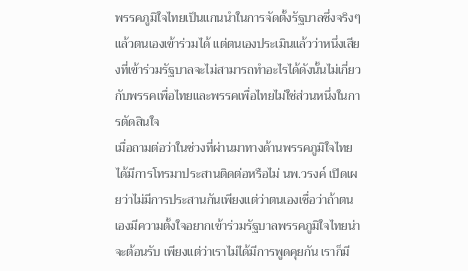พรรคภูมิใจไทยเป็นแกนนำในการจัดตั้งรัฐบาลซึ่งจริงๆแล้วตนเองเข้าร่วมได้ แต่ตนเองประเมินแล้วว่าหนึ่งเสียงที่เข้าร่วมรัฐบาลจะไม่สามารถทำอะไรได้ดังนั้นไม่เกี่ยวกับพรรคเพื่อไทยและพรรคเพื่อไทยไม่ใช่ส่วนหนึ่งในการตัดสินใจ
เมื่อถามต่อว่าในช่วงที่ผ่านมาทางด้านพรรคภูมิใจไทยได้มีการโทรมาประสานติดต่อหรือไม่ นพ.วรงค์ เปิดเผยว่าไม่มีการประสานกันเพียงแต่ว่าตนเองเชื่อว่าถ้าตนเองมีความตั้งใจอยากเข้าร่วมรัฐบาลพรรคภูมิใจไทยน่าจะต้อนรับ เพียงแต่ว่าเราไม่ได้มีการพูดคุยกัน เราก็มี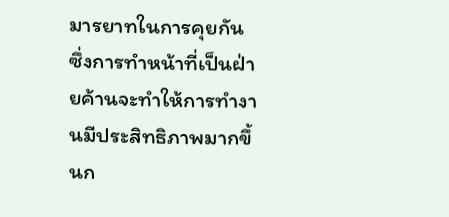มารยาทในการคุยกัน
ซึ่งการทำหน้าที่เป็นฝ่ายค้านจะทำให้การทำงานมีประสิทธิภาพมากขึ้นก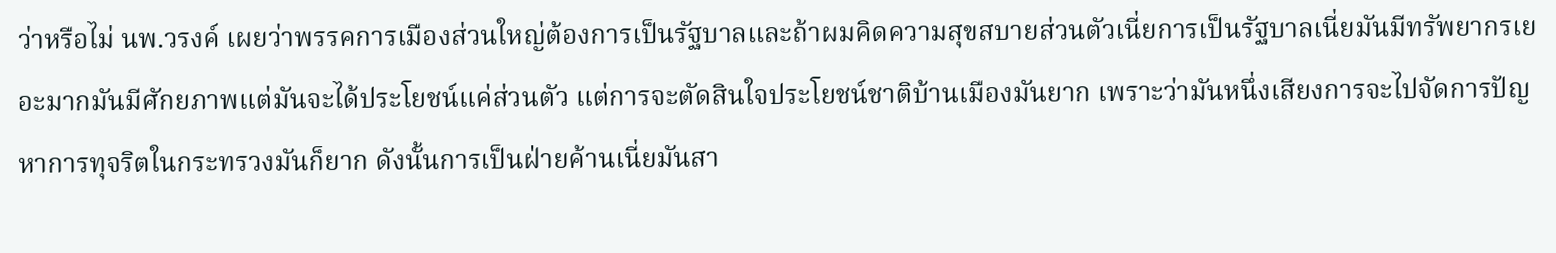ว่าหรือไม่ นพ.วรงค์ เผยว่าพรรคการเมืองส่วนใหญ่ต้องการเป็นรัฐบาลและถ้าผมคิดความสุขสบายส่วนตัวเนี่ยการเป็นรัฐบาลเนี่ยมันมีทรัพยากรเยอะมากมันมีศักยภาพแต่มันจะได้ประโยชน์แค่ส่วนตัว แต่การจะตัดสินใจประโยชน์ชาติบ้านเมืองมันยาก เพราะว่ามันหนึ่งเสียงการจะไปจัดการปัญหาการทุจริตในกระทรวงมันก็ยาก ดังนั้นการเป็นฝ่ายค้านเนี่ยมันสา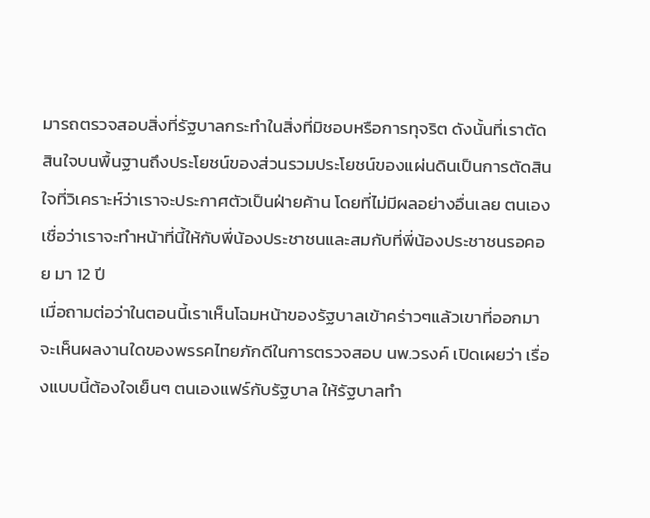มารถตรวจสอบสิ่งที่รัฐบาลกระทำในสิ่งที่มิชอบหรือการทุจริต ดังนั้นที่เราตัดสินใจบนพื้นฐานถึงประโยชน์ของส่วนรวมประโยชน์ของแผ่นดินเป็นการตัดสินใจที่วิเคราะห์ว่าเราจะประกาศตัวเป็นฝ่ายค้าน โดยที่ไม่มีผลอย่างอื่นเลย ตนเองเชื่อว่าเราจะทำหน้าที่นี้ให้กับพี่น้องประชาชนและสมกับที่พี่น้องประชาชนรอคอย มา 12 ปี
เมื่อถามต่อว่าในตอนนี้เราเห็นโฉมหน้าของรัฐบาลเข้าคร่าวๆแล้วเขาที่ออกมาจะเห็นผลงานใดของพรรคไทยภักดีในการตรวจสอบ นพ.วรงค์ เปิดเผยว่า เรื่องแบบนี้ต้องใจเย็นๆ ตนเองแฟร์กับรัฐบาล ให้รัฐบาลทำ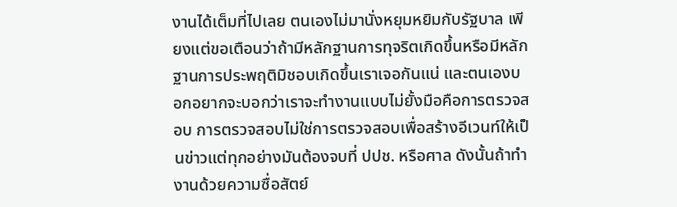งานได้เต็มที่ไปเลย ตนเองไม่มานั่งหยุมหยิมกับรัฐบาล เพียงแต่ขอเตือนว่าถ้ามีหลักฐานการทุจริตเกิดขึ้นหรือมีหลักฐานการประพฤติมิชอบเกิดขึ้นเราเจอกันแน่ และตนเองบอกอยากจะบอกว่าเราจะทำงานแบบไม่ยั้งมือคือการตรวจสอบ การตรวจสอบไม่ใช่การตรวจสอบเพื่อสร้างอีเวนท์ให้เป็นข่าวแต่ทุกอย่างมันต้องจบที่ ปปช. หรือศาล ดังนั้นถ้าทำงานด้วยความซื่อสัตย์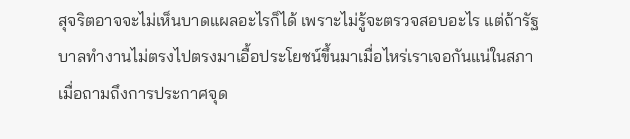สุจริตอาจจะไม่เห็นบาดแผลอะไรก็ได้ เพราะไม่รู้จะตรวจสอบอะไร แต่ถ้ารัฐบาลทำงานไม่ตรงไปตรงมาเอื้อประโยชน์ขึ้นมาเมื่อไหร่เราเจอกันแน่ในสภา
เมื่อถามถึงการประกาศจุด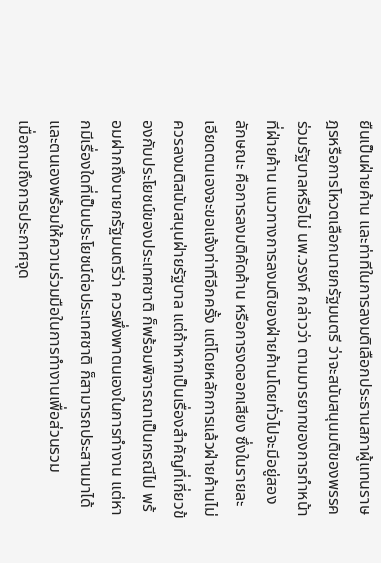ยืนเป็นฝ่ายค้าน และท่าทีในการลงมติเลือกประธานสภาผู้แทนราษฎรหรือการโหวตเลือกนายกรัฐมนตรี ว่าจะสนับสนุนมติของพรรคร่วมรัฐบาลหรือไม่ นพ.วรงค์ กล่าวว่า ตามมารยาทของการทำหน้าที่ฝ่ายค้าน แนวทางการลงมติของฝ่ายค้านโดยทั่วไปจะมีอยู่สองลักษณะ คือการลงมติคัดค้าน หรือการงดออกเสียง ซึ่งในรายละเอียดตนเองจะขอแจ้งท่าทีอีกครั้ง แต่โดยหลักการแล้วฝ่ายค้านไม่ควรลงมติสนับสนุนฝ่ายรัฐบาล แต่ถ้าหากเป็นเรื่องสำคัญที่เกี่ยวข้องกับประโยชน์ของประเทศชาติ ก็พร้อมพิจารณาเป็นกรณีไป พร้อมฝากถึงนายกรัฐมนตรีว่า ควรพึ่งพาตนเองในการทำงาน แต่หากมีเรื่องใดที่เป็นประโยชน์ต่อประเทศชาติ ก็สามารถประสานมาได้ และตนเองพร้อมให้ความร่วมมือในการทำงานเพื่อส่วนรวม
เมื่อถามถึงการประกาศจุด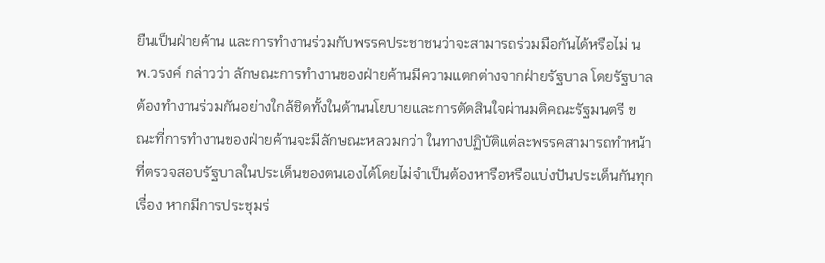ยืนเป็นฝ่ายค้าน และการทำงานร่วมกับพรรคประชาชนว่าจะสามารถร่วมมือกันได้หรือไม่ นพ.วรงค์ กล่าวว่า ลักษณะการทำงานของฝ่ายค้านมีความแตกต่างจากฝ่ายรัฐบาล โดยรัฐบาลต้องทำงานร่วมกันอย่างใกล้ชิดทั้งในด้านนโยบายและการตัดสินใจผ่านมติคณะรัฐมนตรี ขณะที่การทำงานของฝ่ายค้านจะมีลักษณะหลวมกว่า ในทางปฏิบัติแต่ละพรรคสามารถทำหน้าที่ตรวจสอบรัฐบาลในประเด็นของตนเองได้โดยไม่จำเป็นต้องหารือหรือแบ่งปันประเด็นกันทุกเรื่อง หากมีการประชุมร่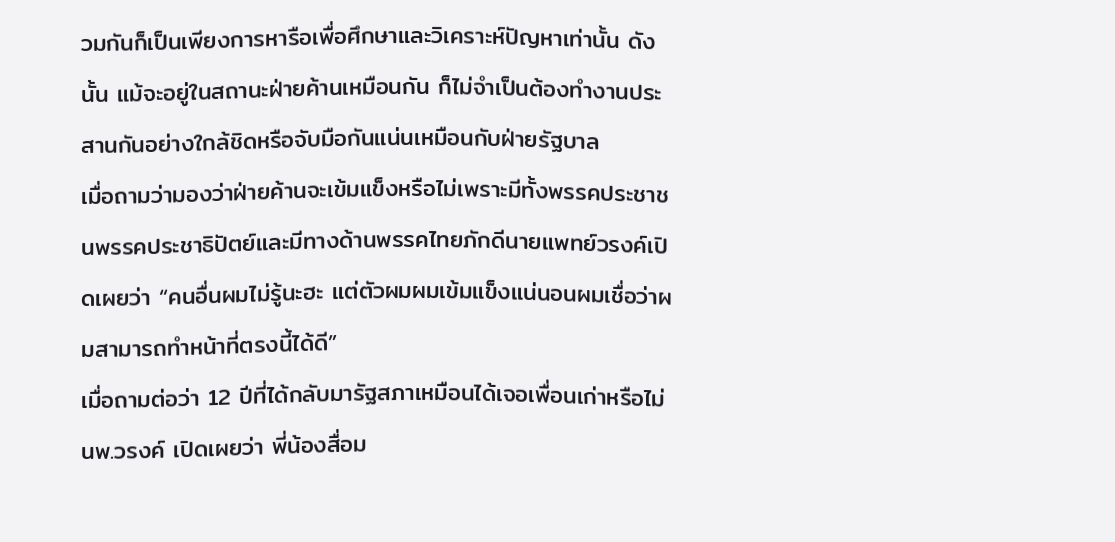วมกันก็เป็นเพียงการหารือเพื่อศึกษาและวิเคราะห์ปัญหาเท่านั้น ดังนั้น แม้จะอยู่ในสถานะฝ่ายค้านเหมือนกัน ก็ไม่จำเป็นต้องทำงานประสานกันอย่างใกล้ชิดหรือจับมือกันแน่นเหมือนกับฝ่ายรัฐบาล
เมื่อถามว่ามองว่าฝ่ายค้านจะเข้มแข็งหรือไม่เพราะมีทั้งพรรคประชาชนพรรคประชาธิปัตย์และมีทางด้านพรรคไทยภักดีนายแพทย์วรงค์เปิดเผยว่า “คนอื่นผมไม่รู้นะฮะ แต่ตัวผมผมเข้มแข็งแน่นอนผมเชื่อว่าผมสามารถทำหน้าที่ตรงนี้ได้ดี”
เมื่อถามต่อว่า 12 ปีที่ได้กลับมารัฐสภาเหมือนได้เจอเพื่อนเก่าหรือไม่ นพ.วรงค์ เปิดเผยว่า พี่น้องสื่อม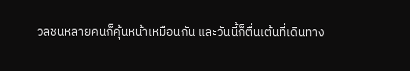วลชนหลายคนก็คุ้นหน้าเหมือนกัน และวันนี้ก็ตื่นเต้นที่เดินทาง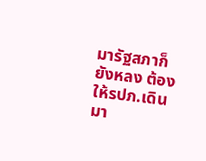มารัฐสภาก็ยังหลง ต้องให้รปภ.เดินมา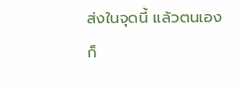ส่งในจุดนี้ แล้วตนเองก็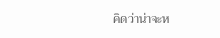คิดว่าน่าจะห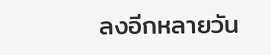ลงอีกหลายวัน